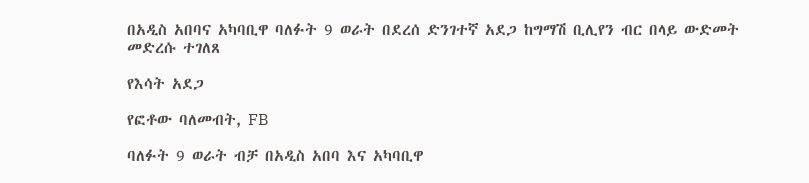በአዲስ አበባና አካባቢዋ ባለፉት 9 ወራት በደረሰ ድንገተኛ አደጋ ከግማሽ ቢሊየን ብር በላይ ውድመት መድረሱ ተገለጸ

የእሳት አደጋ

የፎቶው ባለመብት, FB

ባለፉት 9 ወራት ብቻ በአዲስ አበባ እና አካባቢዋ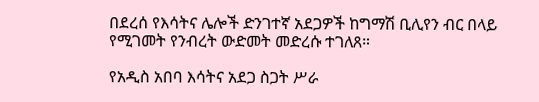በደረሰ የእሳትና ሌሎች ድንገተኛ አደጋዎች ከግማሽ ቢሊየን ብር በላይ የሚገመት የንብረት ውድመት መድረሱ ተገለጸ።

የአዲስ አበባ እሳትና አደጋ ስጋት ሥራ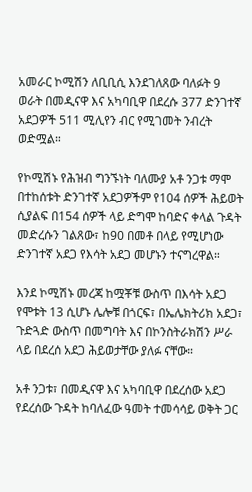አመራር ኮሚሽን ለቢቢሲ እንደገለጸው ባለፉት 9 ወራት በመዲናዋ እና አካባቢዋ በደረሱ 377 ድንገተኛ አደጋዎች 511 ሚሊየን ብር የሚገመት ንብረት ወድሟል።

የኮሚሽኑ የሕዝብ ግንኙነት ባለሙያ አቶ ንጋቱ ማሞ በተከሰቱት ድንገተኛ አደጋዎችም የ104 ሰዎች ሕይወት ሲያልፍ በ154 ሰዎች ላይ ድግሞ ከባድና ቀላል ጉዳት መድረሱን ገልጸው፣ ከ90 በመቶ በላይ የሚሆነው ድንገተኛ አደጋ የእሳት አደጋ መሆኑን ተናግረዋል።

እንደ ኮሚሽኑ መረጃ ከሟቾቹ ውስጥ በእሳት አደጋ የሞቱት 13 ሲሆኑ ሌሎቹ በጎርፍ፣ በኤሌክትሪክ አደጋ፣ ጉድጓድ ውስጥ በመግባት እና በኮንስትራክሽን ሥራ ላይ በደረሰ አደጋ ሕይወታቸው ያለፉ ናቸው።

አቶ ንጋቱ፣ በመዲናዋ እና አካባቢዋ በደረሰው አደጋ የደረሰው ጉዳት ከባለፈው ዓመት ተመሳሳይ ወቅት ጋር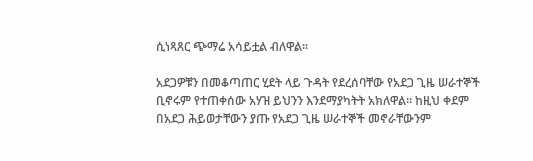ሲነጻጸር ጭማሬ አሳይቷል ብለዋል።

አደጋዎቹን በመቆጣጠር ሂደት ላይ ጉዳት የደረሰባቸው የአደጋ ጊዜ ሠራተኞች ቢኖሩም የተጠቀሰው አሃዝ ይህንን እንደማያካትት አክለዋል። ከዚህ ቀደም በአደጋ ሕይወታቸውን ያጡ የአደጋ ጊዜ ሠራተኞች መኖራቸውንም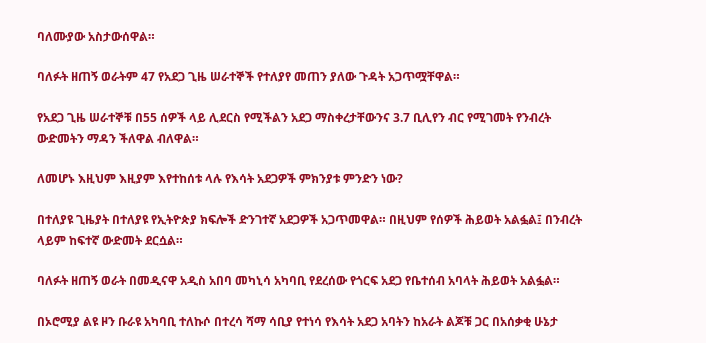ባለሙያው አስታውሰዋል።

ባለፉት ዘጠኝ ወራትም 47 የአደጋ ጊዜ ሠራተኞች የተለያየ መጠን ያለው ጉዳት አጋጥሟቸዋል።

የአደጋ ጊዜ ሠራተኞቹ በ55 ሰዎች ላይ ሊደርስ የሚችልን አደጋ ማስቀረታቸውንና 3.7 ቢሊየን ብር የሚገመት የንብረት ውድመትን ማዳን ችለዋል ብለዋል።

ለመሆኑ እዚህም እዚያም እየተከሰቱ ላሉ የእሳት አደጋዎች ምክንያቱ ምንድን ነው?

በተለያዩ ጊዜያት በተለያዩ የኢትዮጵያ ክፍሎች ድንገተኛ አደጋዎች አጋጥመዋል። በዚህም የሰዎች ሕይወት አልፏል፤ በንብረት ላይም ከፍተኛ ውድመት ደርሷል።

ባለፉት ዘጠኝ ወራት በመዲናዋ አዲስ አበባ መካኒሳ አካባቢ የደረሰው የጎርፍ አደጋ የቤተሰብ አባላት ሕይወት አልፏል።

በኦሮሚያ ልዩ ዞን ቡራዩ አካባቢ ተለኩሶ በተረሳ ሻማ ሳቢያ የተነሳ የእሳት አደጋ አባትን ከአራት ልጆቹ ጋር በአሰቃቂ ሁኔታ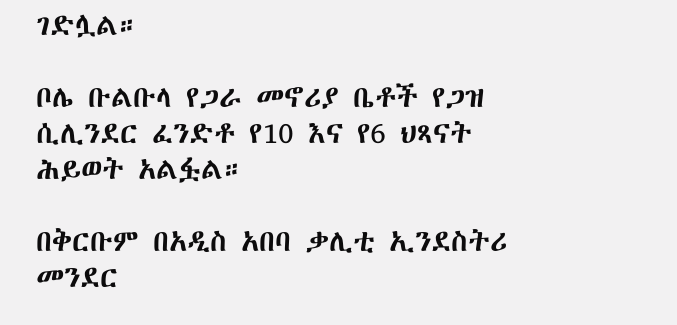ገድሏል።

ቦሌ ቡልቡላ የጋራ መኖሪያ ቤቶች የጋዝ ሲሊንደር ፈንድቶ የ10 እና የ6 ህጻናት ሕይወት አልፏል።

በቅርቡም በአዲስ አበባ ቃሊቲ ኢንደስትሪ መንደር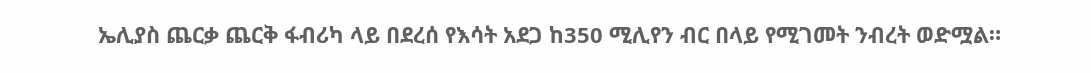ኤሊያስ ጨርቃ ጨርቅ ፋብሪካ ላይ በደረሰ የእሳት አደጋ ከ350 ሚሊየን ብር በላይ የሚገመት ንብረት ወድሟል።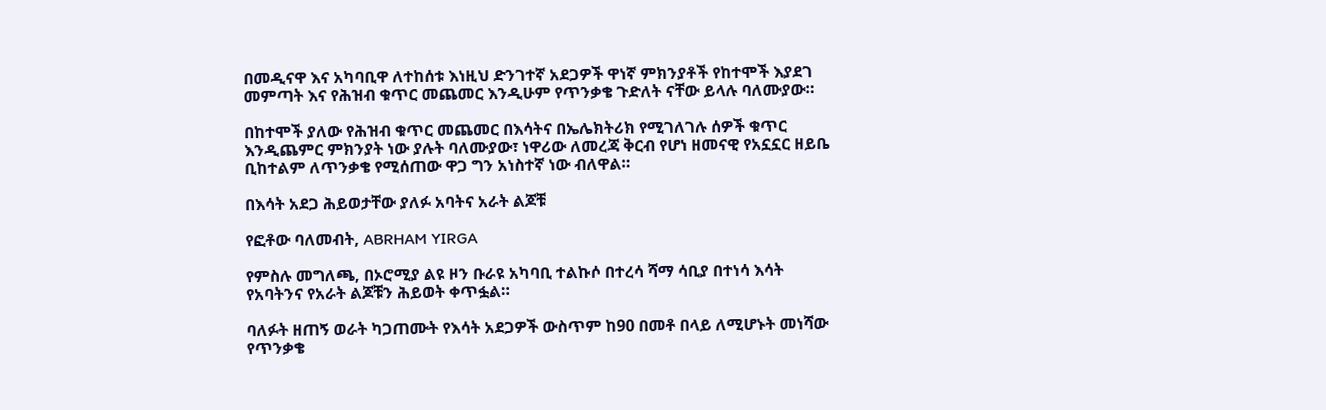በመዲናዋ እና አካባቢዋ ለተከሰቱ እነዚህ ድንገተኛ አደጋዎች ዋነኛ ምክንያቶች የከተሞች እያደገ መምጣት እና የሕዝብ ቁጥር መጨመር እንዲሁም የጥንቃቄ ጉድለት ናቸው ይላሉ ባለሙያው።

በከተሞች ያለው የሕዝብ ቁጥር መጨመር በእሳትና በኤሌክትሪክ የሚገለገሉ ሰዎች ቁጥር እንዲጨምር ምክንያት ነው ያሉት ባለሙያው፣ ነዋሪው ለመረጃ ቅርብ የሆነ ዘመናዊ የአኗኗር ዘይቤ ቢከተልም ለጥንቃቄ የሚሰጠው ዋጋ ግን አነስተኛ ነው ብለዋል።

በእሳት አደጋ ሕይወታቸው ያለፉ አባትና አራት ልጆቹ

የፎቶው ባለመብት, ABRHAM YIRGA

የምስሉ መግለጫ, በኦሮሚያ ልዩ ዞን ቡራዩ አካባቢ ተልኩሶ በተረሳ ሻማ ሳቢያ በተነሳ እሳት የአባትንና የአራት ልጆቹን ሕይወት ቀጥፏል።

ባለፉት ዘጠኝ ወራት ካጋጠሙት የእሳት አደጋዎች ውስጥም ከ90 በመቶ በላይ ለሚሆኑት መነሻው የጥንቃቄ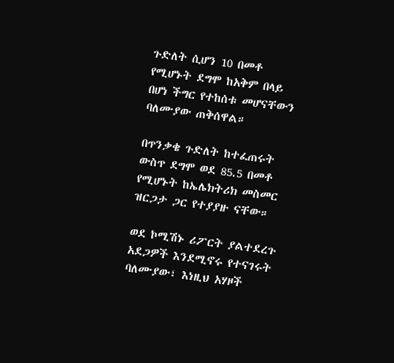ጉድለት ሲሆን 10 በመቶ የሚሆኑት ደግሞ ከአቅም በላይ በሆነ ችግር የተከሰቱ መሆናቸውን ባለሙያው ጠቅሰዋል።

በጥንቃቄ ጉድለት ከተፈጠሩት ውስጥ ደግሞ ወደ 85.5 በመቶ የሚሆኑት ከኤሌክትሪክ መስመር ዝርጋታ ጋር የተያያዙ ናቸው።

ወደ ኮሚሽኑ ሪፖርት ያልተደረጉ አደጋዎች እንደሚኖሩ የተናገሩት ባለሙያው፣ እነዚህ አሃዞች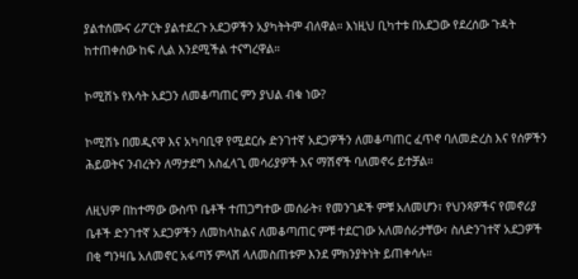ያልተሰሙና ሪፖርት ያልተደረጉ አደጋዎችን አያካትትም ብለዋል። እነዚህ ቢካተቱ በአደጋው የደረሰው ጉዳት ከተጠቀሰው ከፍ ሊል እንደሚችል ተናግረዋል።

ኮሚሽኑ የእሳት አደጋን ለመቆጣጠር ምን ያህል ብቁ ነው?

ኮሚሽኑ በመዲናዋ እና አካባቢዋ የሚደርሱ ድንገተኛ አደጋዎችን ለመቆጣጠር ፈጥኖ ባለመድረስ እና የሰዎችን ሕይወትና ንብረትን ለማታደግ አስፈላጊ መሳሪያዎች እና ማሽኖች ባለመኖሩ ይተቻል።

ለዚህም በከተማው ውስጥ ቤቶች ተጠጋግተው መሰራት፣ የመንገዶች ምቹ አለመሆን፣ የህንጻዎችና የመኖሪያ ቤቶች ድንገተኛ አደጋዎችን ለመከላከልና ለመቆጣጠር ምቹ ተደርገው አለመሰራታቸው፣ ስለድንገተኛ አደጋዎች በቂ ግንዛቤ አለመኖር አፋጣኝ ምላሽ ላለመስጠቱም እንደ ምክንያትነት ይጠቀሳሉ።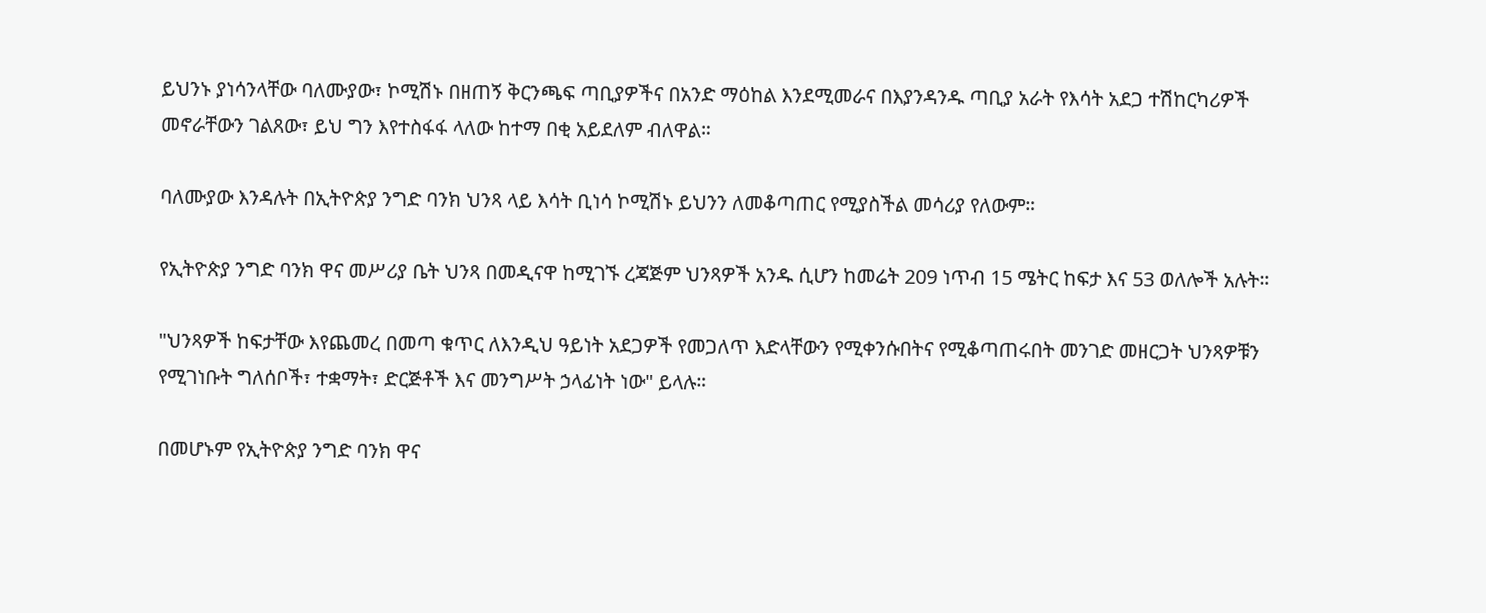ይህንኑ ያነሳንላቸው ባለሙያው፣ ኮሚሽኑ በዘጠኝ ቅርንጫፍ ጣቢያዎችና በአንድ ማዕከል እንደሚመራና በእያንዳንዱ ጣቢያ አራት የእሳት አደጋ ተሽከርካሪዎች መኖራቸውን ገልጸው፣ ይህ ግን እየተስፋፋ ላለው ከተማ በቂ አይደለም ብለዋል።

ባለሙያው እንዳሉት በኢትዮጵያ ንግድ ባንክ ህንጻ ላይ እሳት ቢነሳ ኮሚሽኑ ይህንን ለመቆጣጠር የሚያስችል መሳሪያ የለውም።

የኢትዮጵያ ንግድ ባንክ ዋና መሥሪያ ቤት ህንጻ በመዲናዋ ከሚገኙ ረጃጅም ህንጻዎች አንዱ ሲሆን ከመሬት 209 ነጥብ 15 ሜትር ከፍታ እና 53 ወለሎች አሉት።

"ህንጻዎች ከፍታቸው እየጨመረ በመጣ ቁጥር ለእንዲህ ዓይነት አደጋዎች የመጋለጥ እድላቸውን የሚቀንሱበትና የሚቆጣጠሩበት መንገድ መዘርጋት ህንጻዎቹን የሚገነቡት ግለሰቦች፣ ተቋማት፣ ድርጅቶች እና መንግሥት ኃላፊነት ነው" ይላሉ።

በመሆኑም የኢትዮጵያ ንግድ ባንክ ዋና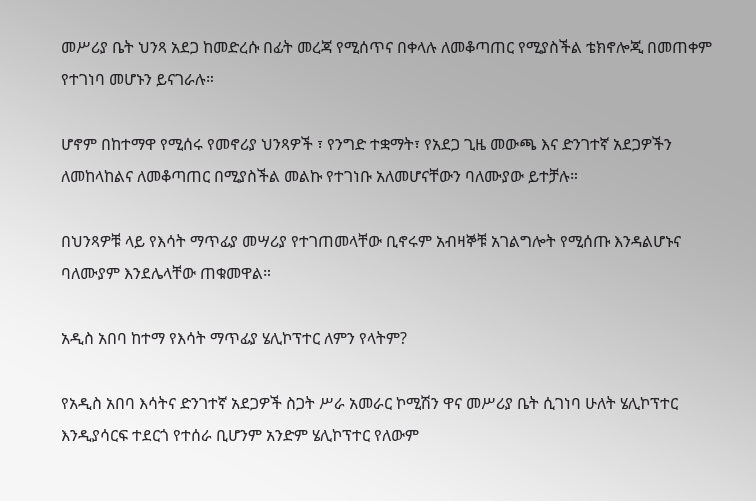መሥሪያ ቤት ህንጻ አደጋ ከመድረሱ በፊት መረጃ የሚሰጥና በቀላሉ ለመቆጣጠር የሚያስችል ቴክኖሎጂ በመጠቀም የተገነባ መሆኑን ይናገራሉ።

ሆኖም በከተማዋ የሚሰሩ የመኖሪያ ህንጻዎች ፣ የንግድ ተቋማት፣ የአደጋ ጊዜ መውጫ እና ድንገተኛ አደጋዎችን ለመከላከልና ለመቆጣጠር በሚያስችል መልኩ የተገነቡ አለመሆናቸውን ባለሙያው ይተቻሉ።

በህንጻዎቹ ላይ የእሳት ማጥፊያ መሣሪያ የተገጠመላቸው ቢኖሩም አብዛኞቹ አገልግሎት የሚሰጡ እንዳልሆኑና ባለሙያም እንደሌላቸው ጠቁመዋል።

አዲስ አበባ ከተማ የእሳት ማጥፊያ ሄሊኮፕተር ለምን የላትም?

የአዲስ አበባ እሳትና ድንገተኛ አደጋዎች ስጋት ሥራ አመራር ኮሚሽን ዋና መሥሪያ ቤት ሲገነባ ሁለት ሄሊኮፕተር እንዲያሳርፍ ተደርጎ የተሰራ ቢሆንም አንድም ሄሊኮፕተር የለውም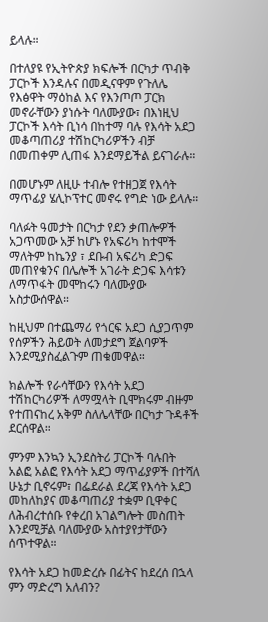ይላሉ።

በተለያዩ የኢትዮጵያ ክፍሎች በርካታ ጥብቅ ፓርኮች እንዳሉና በመዲናዋም የጉለሌ የእፅዋት ማዕከል እና የእንጦጦ ፓርክ መኖራቸውን ያነሱት ባለሙያው፣ በእነዚህ ፓርኮች እሳት ቢነሳ በከተማ ባሉ የእሳት አደጋ መቆጣጠሪያ ተሽከርካሪዎችን ብቻ በመጠቀም ሊጠፋ እንደማይችል ይናገራሉ።

በመሆኑም ለዚሁ ተብሎ የተዘጋጀ የእሳት ማጥፊያ ሄሊኮፕተር መኖሩ የግድ ነው ይላሉ።

ባለፉት ዓመታት በርካታ የደን ቃጠሎዎች አጋጥመው አቻ ከሆኑ የአፍሪካ ከተሞች ማለትም ከኬንያ ፣ ደቡብ አፍሪካ ድጋፍ መጠየቁንና በሌሎች አገራት ድጋፍ እሳቱን ለማጥፋት መሞከሩን ባለሙያው አስታውሰዋል።

ከዚህም በተጨማሪ የጎርፍ አደጋ ሲያጋጥም የሰዎችን ሕይወት ለመታደግ ጀልባዎች እንደሚያስፈልጉም ጠቁመዋል።

ክልሎች የራሳቸውን የእሳት አደጋ ተሽከርካሪዎች ለማሟላት ቢሞክሩም ብዙም የተጠናከረ አቅም ስለሌላቸው በርካታ ጉዳቶች ደርሰዋል።

ምንም እንኳን ኢንደስትሪ ፓርኮች ባሉበት አልፎ አልፎ የእሳት አደጋ ማጥፊያዎች በተሻለ ሁኔታ ቢኖሩም፣ በፌደራል ደረጃ የእሳት አደጋ መከለከያና መቆጣጠሪያ ተቋም ቢዋቀር ለሕብረተሰቡ የቀረበ አገልግሎት መስጠት እንደሚቻል ባለሙያው አስተያየታቸውን ሰጥተዋል።

የእሳት አደጋ ከመድረሱ በፊትና ከደረሰ በኋላ ምን ማድረግ አለብን?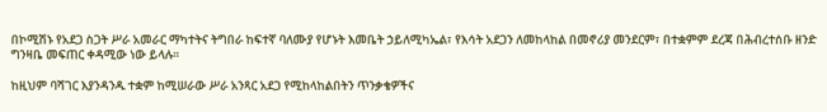በኮሚሽኑ የአደጋ ስጋት ሥራ አመራር ማካተትና ትግበራ ከፍተኛ ባለሙያ የሆኑት እመቤት ኃይለሚካኤል፣ የእሳት አደጋን ለመከላከል በመኖሪያ መንደርም፣ በተቋምም ደረጃ በሕብረተሰቡ ዘንድ ግንዛቤ መፍጠር ቀዳሚው ነው ይላሉ።

ከዚህም ባሻገር እያንዳንዱ ተቋም ከሚሠራው ሥራ አንጻር አደጋ የሚከላከልበትን ጥንቃቄዎችና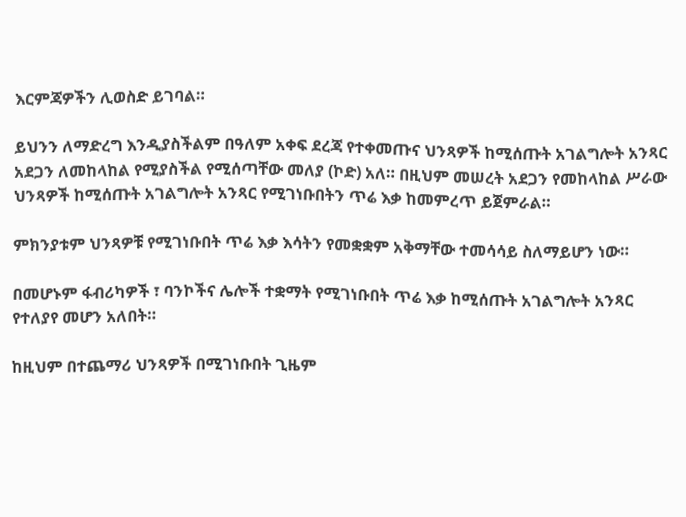እርምጃዎችን ሊወስድ ይገባል።

ይህንን ለማድረግ እንዲያስችልም በዓለም አቀፍ ደረጃ የተቀመጡና ህንጻዎች ከሚሰጡት አገልግሎት አንጻር አደጋን ለመከላከል የሚያስችል የሚሰጣቸው መለያ (ኮድ) አለ። በዚህም መሠረት አደጋን የመከላከል ሥራው ህንጻዎች ከሚሰጡት አገልግሎት አንጻር የሚገነቡበትን ጥሬ እቃ ከመምረጥ ይጀምራል።

ምክንያቱም ህንጻዎቹ የሚገነቡበት ጥሬ እቃ እሳትን የመቋቋም አቅማቸው ተመሳሳይ ስለማይሆን ነው።

በመሆኑም ፋብሪካዎች ፣ ባንኮችና ሌሎች ተቋማት የሚገነቡበት ጥሬ እቃ ከሚሰጡት አገልግሎት አንጻር የተለያየ መሆን አለበት።

ከዚህም በተጨማሪ ህንጻዎች በሚገነቡበት ጊዜም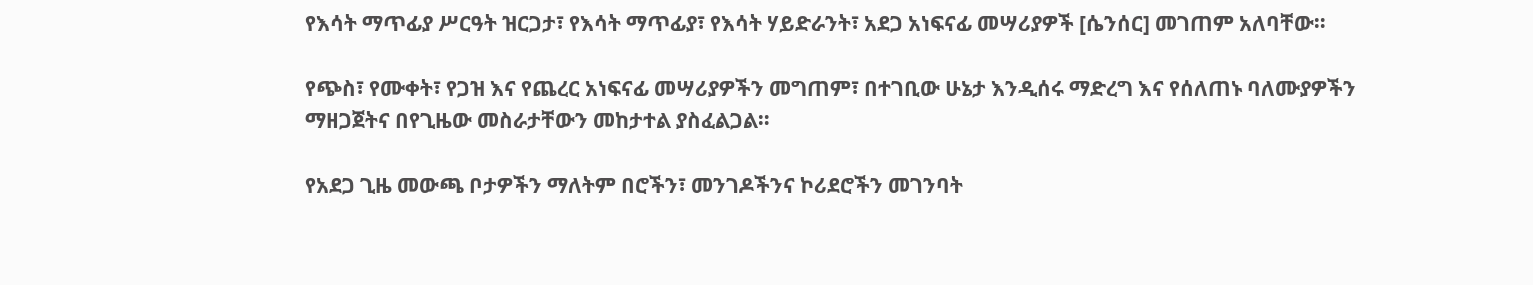የእሳት ማጥፊያ ሥርዓት ዝርጋታ፣ የእሳት ማጥፊያ፣ የእሳት ሃይድራንት፣ አደጋ አነፍናፊ መሣሪያዎች [ሴንሰር] መገጠም አለባቸው።

የጭስ፣ የሙቀት፣ የጋዝ እና የጨረር አነፍናፊ መሣሪያዎችን መግጠም፣ በተገቢው ሁኔታ እንዲሰሩ ማድረግ እና የሰለጠኑ ባለሙያዎችን ማዘጋጀትና በየጊዜው መስራታቸውን መከታተል ያስፈልጋል።

የአደጋ ጊዜ መውጫ ቦታዎችን ማለትም በሮችን፣ መንገዶችንና ኮሪደሮችን መገንባት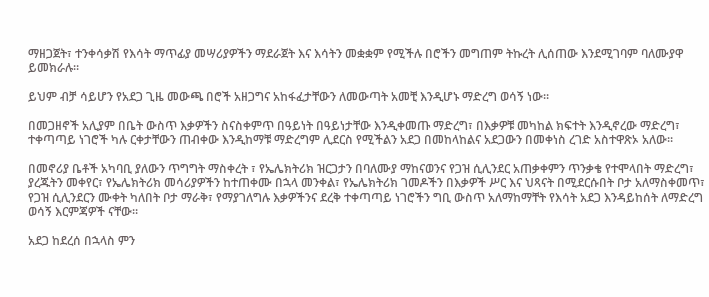ማዘጋጀት፣ ተንቀሳቃሽ የእሳት ማጥፊያ መሣሪያዎችን ማደራጀት እና እሳትን መቋቋም የሚችሉ በሮችን መግጠም ትኩረት ሊሰጠው እንደሚገባም ባለሙያዋ ይመክራሉ።

ይህም ብቻ ሳይሆን የአደጋ ጊዜ መውጫ በሮች አዘጋግና አከፋፈታቸውን ለመውጣት አመቺ እንዲሆኑ ማድረግ ወሳኝ ነው።

በመጋዘኖች አሊያም በቤት ውስጥ እቃዎችን ስናስቀምጥ በዓይነት በዓይነታቸው እንዲቀመጡ ማድረግ፣ በእቃዎቹ መካከል ክፍተት እንዲኖረው ማድረግ፣ ተቀጣጣይ ነገሮች ካሉ ርቀታቸውን ጠብቀው እንዲከማቹ ማድረግም ሊደርስ የሚችልን አደጋ በመከላከልና አደጋውን በመቀነስ ረገድ አስተዋጽኦ አለው።

በመኖሪያ ቤቶች አካባቢ ያለውን ጥግግት ማስቀረት ፣ የኤሌክትሪክ ዝርጋታን በባለሙያ ማከናወንና የጋዝ ሲሊንደር አጠቃቀምን ጥንቃቄ የተሞላበት ማድረግ፣ ያረጁትን መቀየር፣ የኤሌክትሪክ መሳሪያዎችን ከተጠቀሙ በኋላ መንቀል፣ የኤሌክትሪክ ገመዶችን በእቃዎች ሥር እና ህጻናት በሚደርሱበት ቦታ አለማስቀመጥ፣ የጋዝ ሲሊንደርን ሙቀት ካለበት ቦታ ማራቅ፣ የማያገለግሉ እቃዎችንና ደረቅ ተቀጣጣይ ነገሮችን ግቢ ውስጥ አለማከማቸት የእሳት አደጋ እንዳይከሰት ለማድረግ ወሳኝ እርምጃዎች ናቸው።

አደጋ ከደረሰ በኋላስ ምን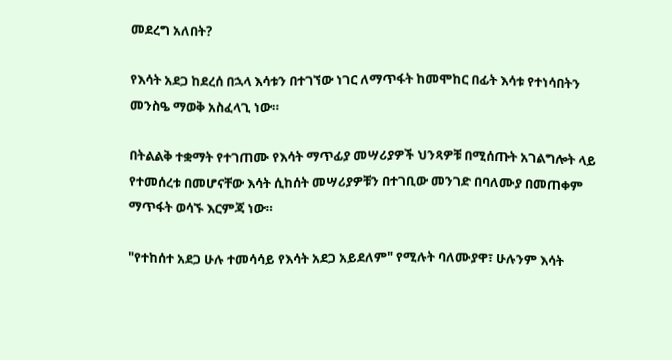መደረግ አለበት?

የእሳት አደጋ ከደረሰ በኋላ እሳቱን በተገኘው ነገር ለማጥፋት ከመሞከር በፊት እሳቱ የተነሳበትን መንስዔ ማወቅ አስፈላጊ ነው።

በትልልቅ ተቋማት የተገጠሙ የእሳት ማጥፊያ መሣሪያዎች ህንጻዎቹ በሚሰጡት አገልግሎት ላይ የተመሰረቱ በመሆናቸው እሳት ሲከሰት መሣሪያዎቹን በተገቢው መንገድ በባለሙያ በመጠቀም ማጥፋት ወሳኙ እርምጃ ነው።

"የተከሰተ አደጋ ሁሉ ተመሳሳይ የእሳት አደጋ አይደለም" የሚሉት ባለሙያዋ፣ ሁሉንም እሳት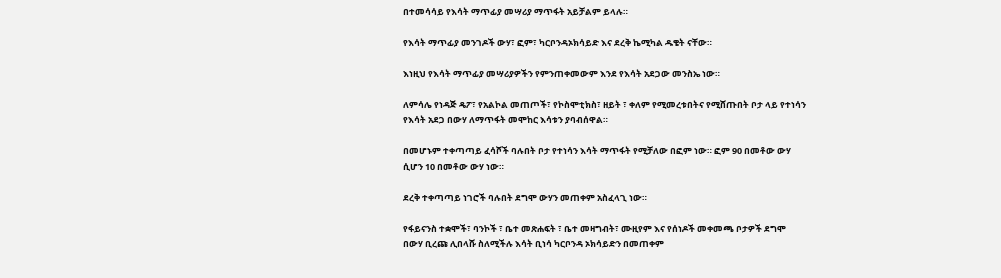በተመሳሳይ የእሳት ማጥፊያ መሣሪያ ማጥፋት አይቻልም ይላሉ።

የእሳት ማጥፊያ መንገዶች ውሃ፣ ፎም፣ ካርቦንዳኦክሳይድ እና ደረቅ ኬሚካል ዱቄት ናቸው።

እነዚህ የእሳት ማጥፊያ መሣሪያዎችን የምንጠቀመውም እንደ የእሳት አደጋው መንስኤ ነው።

ለምሳሌ የነዳጅ ዴፖ፣ የአልኮል መጠጦች፣ የኮስሞቲክስ፣ ዘይት ፣ ቀለም የሚመረቱበትና የሚሸጡበት ቦታ ላይ የተነሳን የእሳት አደጋ በውሃ ለማጥፋት መሞከር እሳቱን ያባብሰዋል።

በመሆኑም ተቀጣጣይ ፈሳሾች ባሉበት ቦታ የተነሳን እሳት ማጥፋት የሚቻለው በፎም ነው። ፎም 90 በመቶው ውሃ ሲሆን 10 በመቶው ውሃ ነው።

ደረቅ ተቀጣጣይ ነገሮች ባሉበት ደግሞ ውሃን መጠቀም አስፈላጊ ነው።

የፋይናንስ ተቋሞች፣ ባንኮች ፣ ቤተ መጽሐፍት ፣ ቤተ መዛግብት፣ ሙዚየም እና የሰነዶች መቀመጫ ቦታዎች ደግሞ በውሃ ቢረጩ ሊበላሹ ስለሚችሉ እሳት ቢነሳ ካርቦንዳ ኦክሳይድን በመጠቀም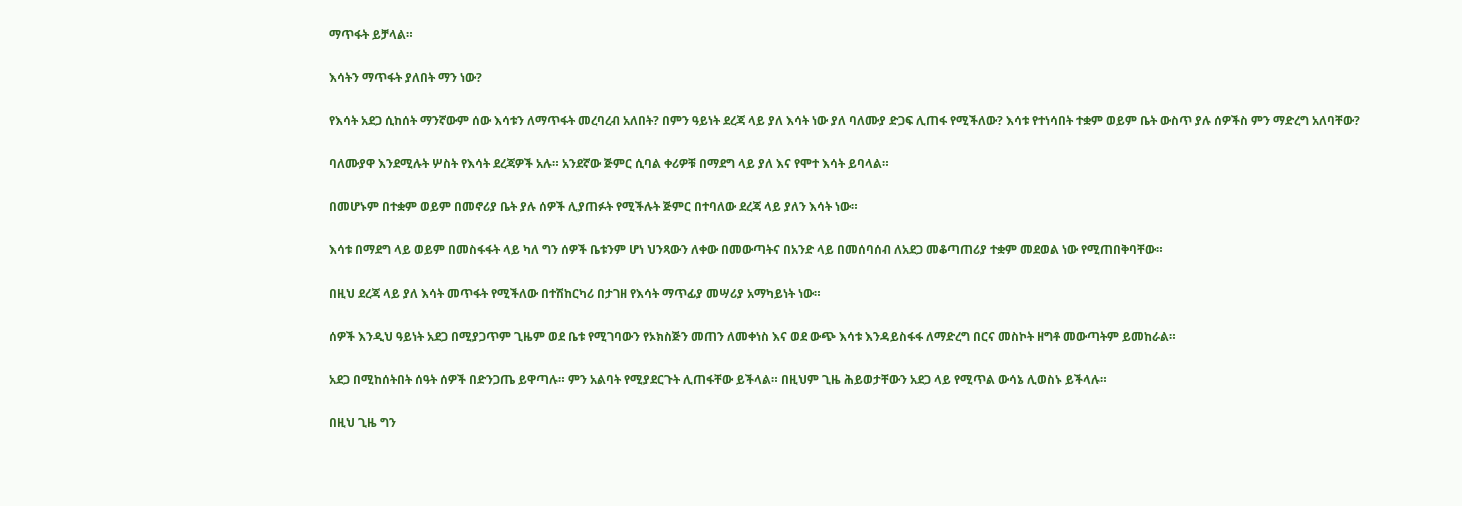ማጥፋት ይቻላል።

እሳትን ማጥፋት ያለበት ማን ነው?

የእሳት አደጋ ሲከሰት ማንኛውም ሰው እሳቱን ለማጥፋት መረባረብ አለበት? በምን ዓይነት ደረጃ ላይ ያለ እሳት ነው ያለ ባለሙያ ድጋፍ ሊጠፋ የሚችለው? እሳቱ የተነሳበት ተቋም ወይም ቤት ውስጥ ያሉ ሰዎችስ ምን ማድረግ አለባቸው?

ባለሙያዋ እንደሚሉት ሦስት የእሳት ደረጃዎች አሉ። አንደኛው ጅምር ሲባል ቀሪዎቹ በማደግ ላይ ያለ እና የሞተ እሳት ይባላል።

በመሆኑም በተቋም ወይም በመኖሪያ ቤት ያሉ ሰዎች ሊያጠፉት የሚችሉት ጅምር በተባለው ደረጃ ላይ ያለን እሳት ነው።

እሳቱ በማደግ ላይ ወይም በመስፋፋት ላይ ካለ ግን ሰዎች ቤቱንም ሆነ ህንጻውን ለቀው በመውጣትና በአንድ ላይ በመሰባሰብ ለአደጋ መቆጣጠሪያ ተቋም መደወል ነው የሚጠበቅባቸው።

በዚህ ደረጃ ላይ ያለ እሳት መጥፋት የሚችለው በተሽከርካሪ በታገዘ የእሳት ማጥፊያ መሣሪያ አማካይነት ነው።

ሰዎች እንዲህ ዓይነት አደጋ በሚያጋጥም ጊዜም ወደ ቤቱ የሚገባውን የኦክስጅን መጠን ለመቀነስ እና ወደ ውጭ እሳቱ እንዳይስፋፋ ለማድረግ በርና መስኮት ዘግቶ መውጣትም ይመከራል።

አደጋ በሚከሰትበት ሰዓት ሰዎች በድንጋጤ ይዋጣሉ። ምን አልባት የሚያደርጉት ሊጠፋቸው ይችላል። በዚህም ጊዜ ሕይወታቸውን አደጋ ላይ የሚጥል ውሳኔ ሊወስኑ ይችላሉ።

በዚህ ጊዜ ግን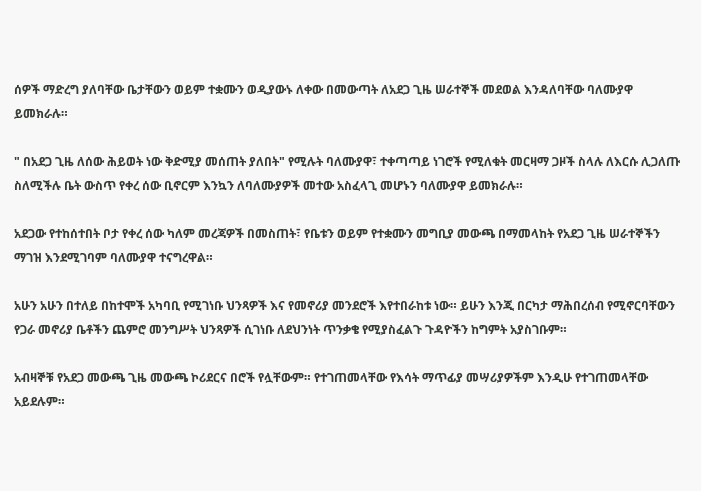ሰዎች ማድረግ ያለባቸው ቤታቸውን ወይም ተቋሙን ወዲያውኑ ለቀው በመውጣት ለአደጋ ጊዜ ሠራተኞች መደወል እንዳለባቸው ባለሙያዋ ይመክራሉ።

" በአደጋ ጊዜ ለሰው ሕይወት ነው ቅድሚያ መሰጠት ያለበት" የሚሉት ባለሙያዋ፣ ተቀጣጣይ ነገሮች የሚለቁት መርዛማ ጋዞች ስላሉ ለእርሱ ሊጋለጡ ስለሚችሉ ቤት ውስጥ የቀረ ሰው ቢኖርም እንኳን ለባለሙያዎች መተው አስፈላጊ መሆኑን ባለሙያዋ ይመክራሉ።

አደጋው የተከሰተበት ቦታ የቀረ ሰው ካለም መረጃዎች በመስጠት፣ የቤቱን ወይም የተቋሙን መግቢያ መውጫ በማመላከት የአደጋ ጊዜ ሠራተኞችን ማገዝ እንደሚገባም ባለሙያዋ ተናግረዋል።

አሁን አሁን በተለይ በከተሞች አካባቢ የሚገነቡ ህንጻዎች እና የመኖሪያ መንደሮች እየተበራከቱ ነው። ይሁን እንጂ በርካታ ማሕበረሰብ የሚኖርባቸውን የጋራ መኖሪያ ቤቶችን ጨምሮ መንግሥት ህንጻዎች ሲገነቡ ለደህንነት ጥንቃቄ የሚያስፈልጉ ጉዳዮችን ከግምት አያስገቡም።

አብዛኞቹ የአደጋ መውጫ ጊዜ መውጫ ኮሪደርና በሮች የሏቸውም። የተገጠመላቸው የእሳት ማጥፊያ መሣሪያዎችም እንዲሁ የተገጠመላቸው አይደሉም።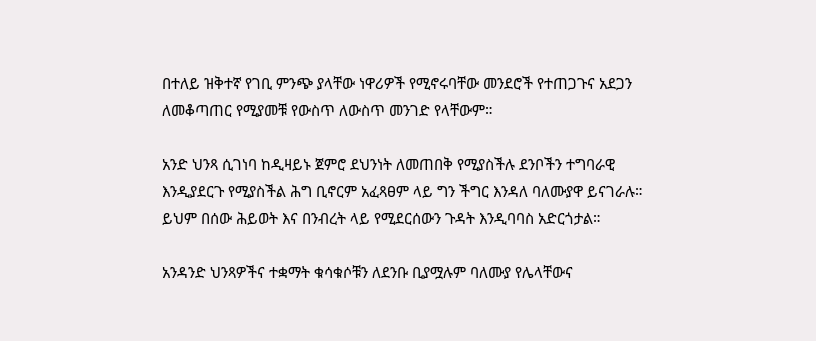በተለይ ዝቅተኛ የገቢ ምንጭ ያላቸው ነዋሪዎች የሚኖሩባቸው መንደሮች የተጠጋጉና አደጋን ለመቆጣጠር የሚያመቹ የውስጥ ለውስጥ መንገድ የላቸውም።

አንድ ህንጻ ሲገነባ ከዲዛይኑ ጀምሮ ደህንነት ለመጠበቅ የሚያስችሉ ደንቦችን ተግባራዊ እንዲያደርጉ የሚያስችል ሕግ ቢኖርም አፈጻፀም ላይ ግን ችግር እንዳለ ባለሙያዋ ይናገራሉ። ይህም በሰው ሕይወት እና በንብረት ላይ የሚደርሰውን ጉዳት እንዲባባስ አድርጎታል።

አንዳንድ ህንጻዎችና ተቋማት ቁሳቁሶቹን ለደንቡ ቢያሟሉም ባለሙያ የሌላቸውና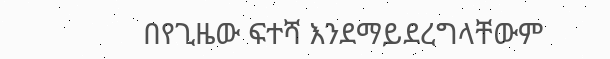በየጊዜው ፍተሻ እንደማይደረግላቸውም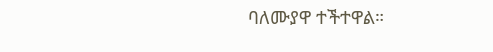ባለሙያዋ ተችተዋል።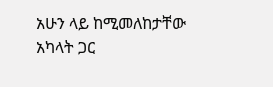አሁን ላይ ከሚመለከታቸው አካላት ጋር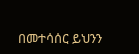በመተሳሰር ይህንን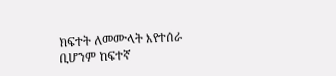ክፍተት ለመሙላት እየተሰራ ቢሆንም ከፍተኛ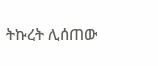ትኩረት ሊሰጠው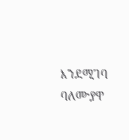እንደሚገባ ባለሙያዋ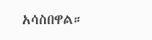አሳስበዋል።